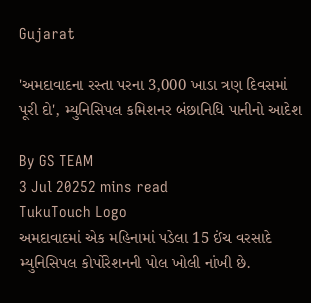Gujarat

'અમદાવાદના રસ્તા પરના 3,000 ખાડા ત્રણ દિવસમાં પૂરી દો', મ્યુનિસિપલ કમિશનર બંછાનિધિ પાનીનો આદેશ

By GS TEAM
3 Jul 20252 mins read
TukuTouch Logo
અમદાવાદમાં એક મહિનામાં પડેલા 15 ઈંચ વરસાદે મ્યુનિસિપલ કોર્પોરેશનની પોલ ખોલી નાંખી છે.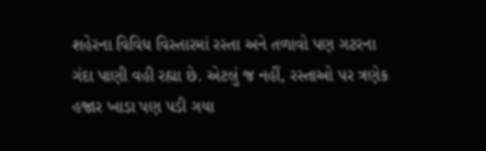શહેરના વિવિધ વિસ્તારમાં રસ્તા અને તળાવો પણ ગટરના ગંદા પાણી વહી રહ્યા છે. એટલું જ નહીં, રસ્તાઓ પર ત્રણેક હજાર ખાડા પણ પડી ગયા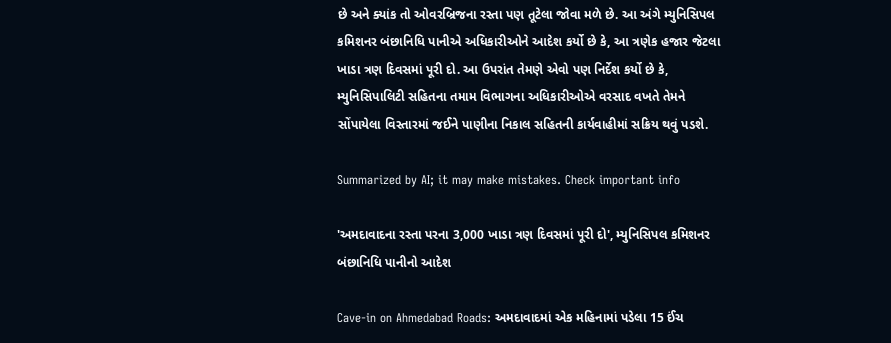છે અને ક્યાંક તો ઓવરબ્રિજના રસ્તા પણ તૂટેલા જોવા મળે છે. આ અંગે મ્યુનિસિપલ કમિશનર બંછાનિધિ પાનીએ અધિકારીઓને આદેશ કર્યો છે કે, આ ત્રણેક હજાર જેટલા ખાડા ત્રણ દિવસમાં પૂરી દો. આ ઉપરાંત તેમણે એવો પણ નિર્દેશ કર્યો છે કે, મ્યુનિસિપાલિટી સહિતના તમામ વિભાગના અધિકારીઓએ વરસાદ વખતે તેમને સોંપાયેલા વિસ્તારમાં જઈને પાણીના નિકાલ સહિતની કાર્યવાહીમાં સક્રિય થવું પડશે.

Summarized by AI; it may make mistakes. Check important info

'અમદાવાદના રસ્તા પરના 3,000 ખાડા ત્રણ દિવસમાં પૂરી દો', મ્યુનિસિપલ કમિશનર બંછાનિધિ પાનીનો આદેશ

Cave-in on Ahmedabad Roads: અમદાવાદમાં એક મહિનામાં પડેલા 15 ઈંચ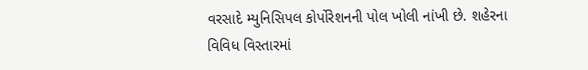વરસાદે મ્યુનિસિપલ કોર્પોરેશનની પોલ ખોલી નાંખી છે. શહેરના વિવિધ વિસ્તારમાં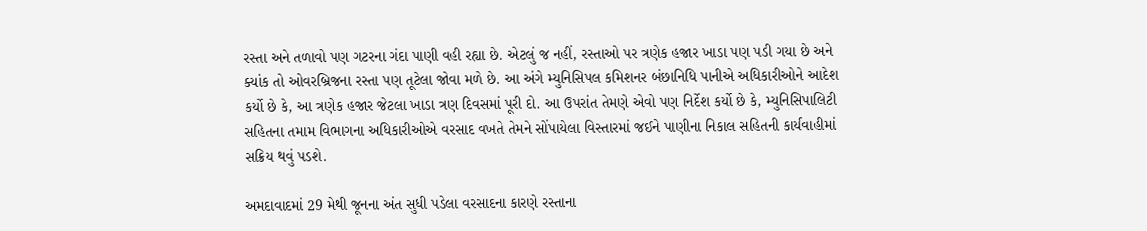રસ્તા અને તળાવો પણ ગટરના ગંદા પાણી વહી રહ્યા છે. એટલું જ નહીં, રસ્તાઓ પર ત્રણેક હજાર ખાડા પણ પડી ગયા છે અને ક્યાંક તો ઓવરબ્રિજના રસ્તા પણ તૂટેલા જોવા મળે છે. આ અંગે મ્યુનિસિપલ કમિશનર બંછાનિધિ પાનીએ અધિકારીઓને આદેશ કર્યો છે કે, આ ત્રણેક હજાર જેટલા ખાડા ત્રણ દિવસમાં પૂરી દો. આ ઉપરાંત તેમણે એવો પણ નિર્દેશ કર્યો છે કે, મ્યુનિસિપાલિટી સહિતના તમામ વિભાગના અધિકારીઓએ વરસાદ વખતે તેમને સોંપાયેલા વિસ્તારમાં જઈને પાણીના નિકાલ સહિતની કાર્યવાહીમાં સક્રિય થવું પડશે.

અમદાવાદમાં 29 મેથી જૂનના અંત સુધી પડેલા વરસાદના કારણે રસ્તાના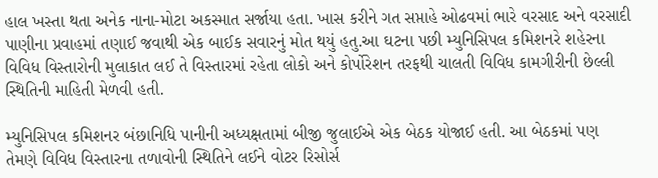હાલ ખસ્તા થતા અનેક નાના-મોટા અકસ્માત સર્જાયા હતા. ખાસ કરીને ગત સપ્તાહે ઓઢવમાં ભારે વરસાદ અને વરસાદી પાણીના પ્રવાહમાં તણાઈ જવાથી એક બાઈક સવારનું મોત થયું હતુ.આ ઘટના પછી મ્યુનિસિપલ કમિશનરે શહેરના વિવિધ વિસ્તારોની મુલાકાત લઈ તે વિસ્તારમાં રહેતા લોકો અને કોર્પોરેશન તરફથી ચાલતી વિવિધ કામગીરીની છેલ્લી સ્થિતિની માહિતી મેળવી હતી.

મ્યુનિસિપલ કમિશનર બંછાનિધિ પાનીની અધ્યક્ષતામાં બીજી જુલાઈએ એક બેઠક યોજાઈ હતી. આ બેઠકમાં પણ તેમણે વિવિધ વિસ્તારના તળાવોની સ્થિતિને લઈને વોટર રિસોર્સ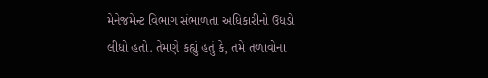મેનેજમેન્ટ વિભાગ સંભાળતા અધિકારીનો ઉધડો લીધો હતો. તેમણે કહ્યું હતું કે, તમે તળાવોના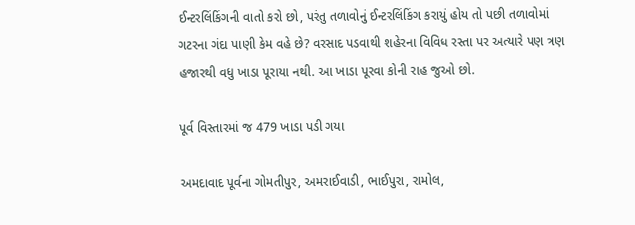ઈન્ટરલિંકિંગની વાતો કરો છો, પરંતુ તળાવોનું ઈન્ટરલિંકિંગ કરાયું હોય તો પછી તળાવોમાં ગટરના ગંદા પાણી કેમ વહે છે? વરસાદ પડવાથી શહેરના વિવિધ રસ્તા પર અત્યારે પણ ત્રણ હજારથી વધુ ખાડા પૂરાયા નથી. આ ખાડા પૂરવા કોની રાહ જુઓ છો.

પૂર્વ વિસ્તારમાં જ 479 ખાડા પડી ગયા

અમદાવાદ પૂર્વના ગોમતીપુર, અમરાઈવાડી, ભાઈપુરા, રામોલ,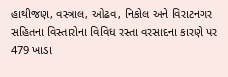હાથીજણ, વસ્ત્રાલ, ઓઢવ, નિકોલ અને વિરાટનગર સહિતના વિસ્તારોના વિવિધ રસ્તા વરસાદના કારણે પર 479 ખાડા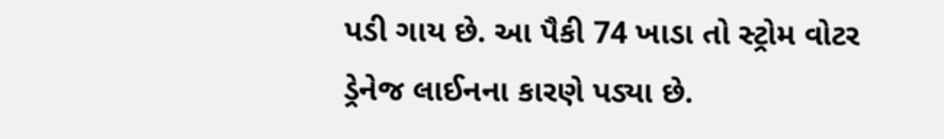પડી ગાય છે. આ પૈકી 74 ખાડા તો સ્ટ્રોમ વોટર ડ્રેનેજ લાઈનના કારણે પડ્યા છે.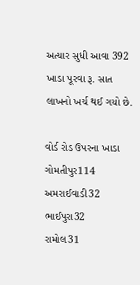અત્યાર સુધી આવા 392 ખાડા પૂરવા રૂ. સાત લાખનો ખર્ચ થઈ ગયો છે.

વોર્ડ રોડ ઉપરના ખાડા
ગોમતીપુર114
અમરાઈવાડી32
ભાઈપુરા32
રામોલ31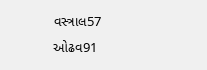વસ્ત્રાલ57
ઓઢવ91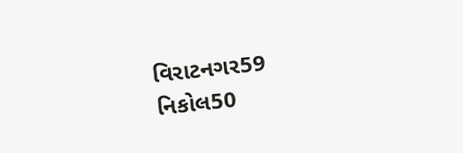વિરાટનગર59
નિકોલ50